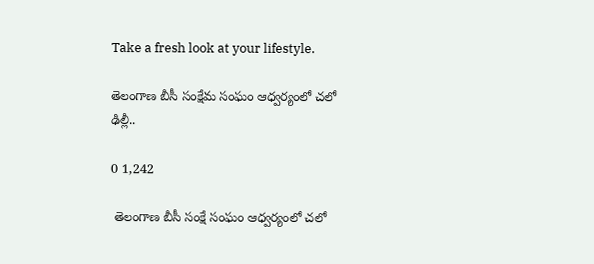Take a fresh look at your lifestyle.

తెలంగాణ బీసీ సంక్షేమ సంఘం ఆధ్వర్యంలో చలో ఢిల్లీ..

0 1,242

 తెలంగాణ బీసీ సంక్షే సంఘం ఆధ్వర్యంలో చలో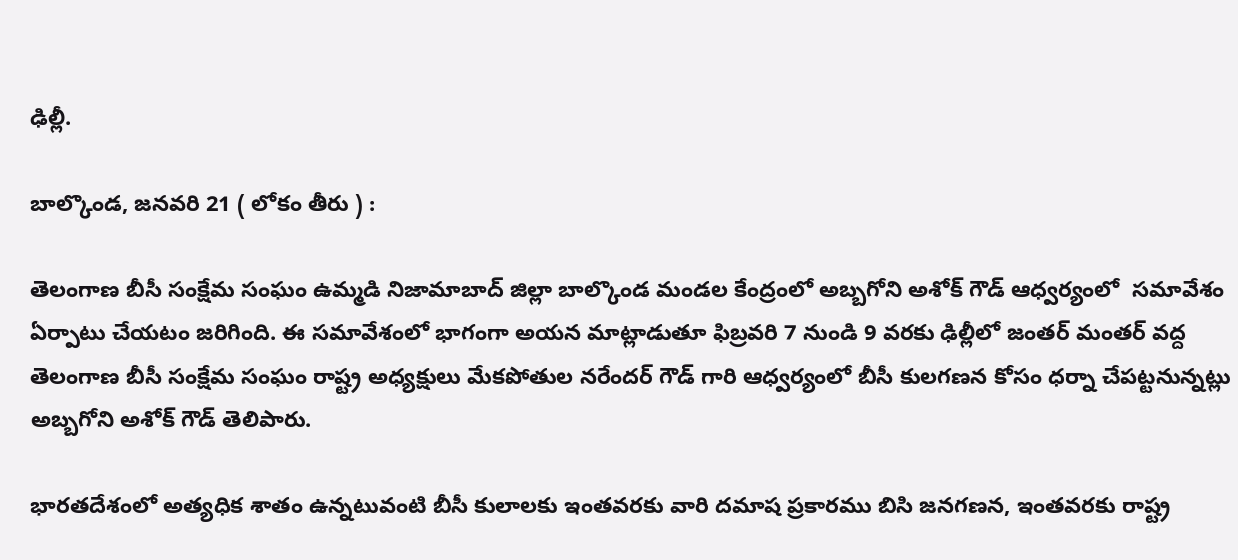ఢిల్లీ.

బాల్కొండ, జనవరి 21 ( లోకం తీరు ) :

తెలంగాణ బీసీ సంక్షేమ సంఘం ఉమ్మడి నిజామాబాద్ జిల్లా బాల్కొండ మండల కేంద్రంలో అబ్బగోని అశోక్ గౌడ్ ఆధ్వర్యంలో  సమావేశం ఏర్పాటు చేయటం జరిగింది. ఈ సమావేశంలో భాగంగా అయన మాట్లాడుతూ ఫిబ్రవరి 7 నుండి 9 వరకు ఢిల్లీలో జంతర్ మంతర్ వద్ద తెలంగాణ బీసీ సంక్షేమ సంఘం రాష్ట్ర అధ్యక్షులు మేకపోతుల నరేందర్ గౌడ్ గారి ఆధ్వర్యంలో బీసీ కులగణన కోసం ధర్నా చేపట్టనున్నట్లు అబ్బగోని అశోక్ గౌడ్ తెలిపారు.

భారతదేశంలో అత్యధిక శాతం ఉన్నటువంటి బీసీ కులాలకు ఇంతవరకు వారి దమాష ప్రకారము బిసి జనగణన, ఇంతవరకు రాష్ట్ర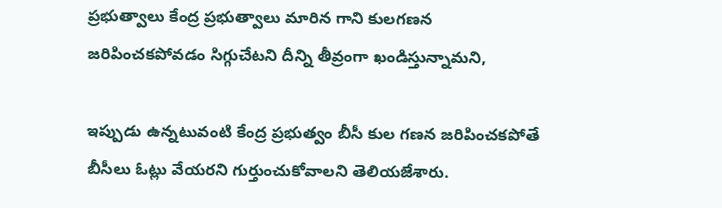ప్రభుత్వాలు కేంద్ర ప్రభుత్వాలు మారిన గాని కులగణన జరిపించకపోవడం సిగ్గుచేటని దీన్ని తీవ్రంగా ఖండిస్తున్నామని,

ఇప్పుడు ఉన్నటువంటి కేంద్ర ప్రభుత్వం బీసీ కుల గణన జరిపించకపోతే బీసీలు ఓట్లు వేయరని గుర్తుంచుకోవాలని తెలియజేశారు.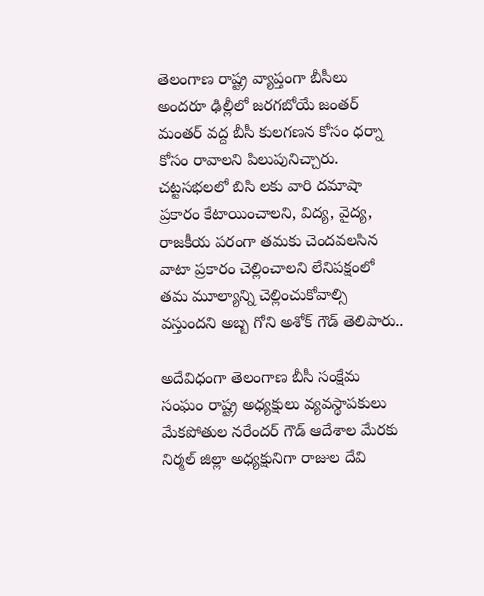తెలంగాణ రాష్ట్ర వ్యాప్తంగా బీసీలు అందరూ ఢిల్లీలో జరగబోయే జంతర్ మంతర్ వద్ద బీసీ కులగణన కోసం ధర్నా కోసం రావాలని పిలుపునిచ్చారు. చట్టసభలలో బిసి లకు వారి దమాషా ప్రకారం కేటాయించాలని, విద్య, వైద్య, రాజకీయ పరంగా తమకు చెందవలసిన వాటా ప్రకారం చెల్లించాలని లేనిపక్షంలో తమ మూల్యాన్ని చెల్లించుకోవాల్సి వస్తుందని అబ్బ గోని అశోక్ గౌడ్ తెలిపారు..

అదేవిధంగా తెలంగాణ బీసీ సంక్షేమ సంఘం రాష్ట్ర అధ్యక్షులు వ్యవస్థాపకులు మేకపోతుల నరేందర్ గౌడ్ ఆదేశాల మేరకు నిర్మల్ జిల్లా అధ్యక్షునిగా రాజుల దేవి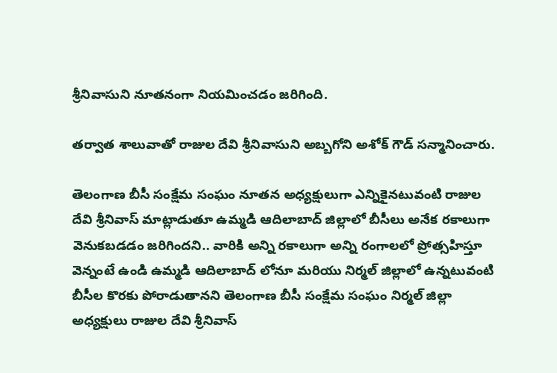శ్రీనివాసుని నూతనంగా నియమించడం జరిగింది.

తర్వాత శాలువాతో రాజుల దేవి శ్రీనివాసుని అబ్బగోని అశోక్ గౌడ్ సన్మానించారు.

తెలంగాణ బీసీ సంక్షేమ సంఘం నూతన అధ్యక్షులుగా ఎన్నికైనటువంటి రాజుల దేవి శ్రీనివాస్ మాట్లాడుతూ ఉమ్మడి ఆదిలాబాద్ జిల్లాలో బీసీలు అనేక రకాలుగా వెనుకబడడం జరిగిందని.. వారికి అన్ని రకాలుగా అన్ని రంగాలలో ప్రోత్సహిస్తూ వెన్నంటే ఉండి ఉమ్మడి ఆదిలాబాద్ లోనూ మరియు నిర్మల్ జిల్లాలో ఉన్నటువంటి బీసీల కొరకు పోరాడుతానని తెలంగాణ బీసీ సంక్షేమ సంఘం నిర్మల్ జిల్లా అధ్యక్షులు రాజుల దేవి శ్రీనివాస్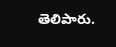తెలిపారు.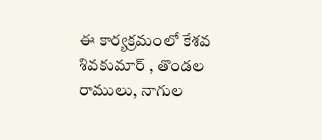ఈ కార్యక్రమంలో కేశవ శివకుమార్ , తొండల రాములు, నాగుల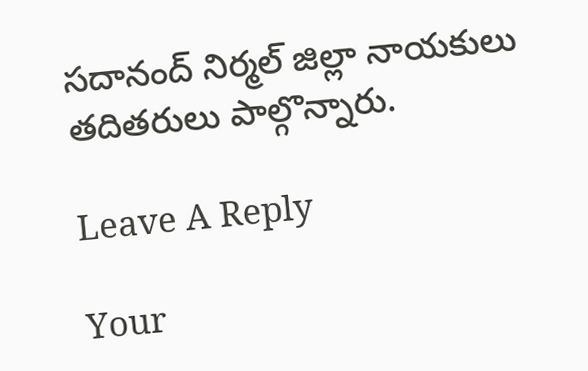సదానంద్ నిర్మల్ జిల్లా నాయకులు తదితరులు పాల్గొన్నారు.

Leave A Reply

Your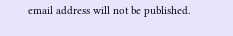email address will not be published.